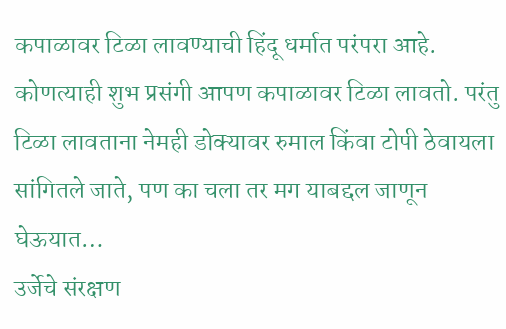कपाळावर टिळा लावण्याची हिंदू धर्मात परंपरा आहे. कोणत्याही शुभ प्रसंगी आपण कपाळावर टिळा लावतो. परंतु टिळा लावताना नेमही डोक्यावर रुमाल किंवा टोपी ठेवायला सांगितले जाते, पण का चला तर मग याबद्दल जाणून घेऊयात…
उर्जेचे संरक्षण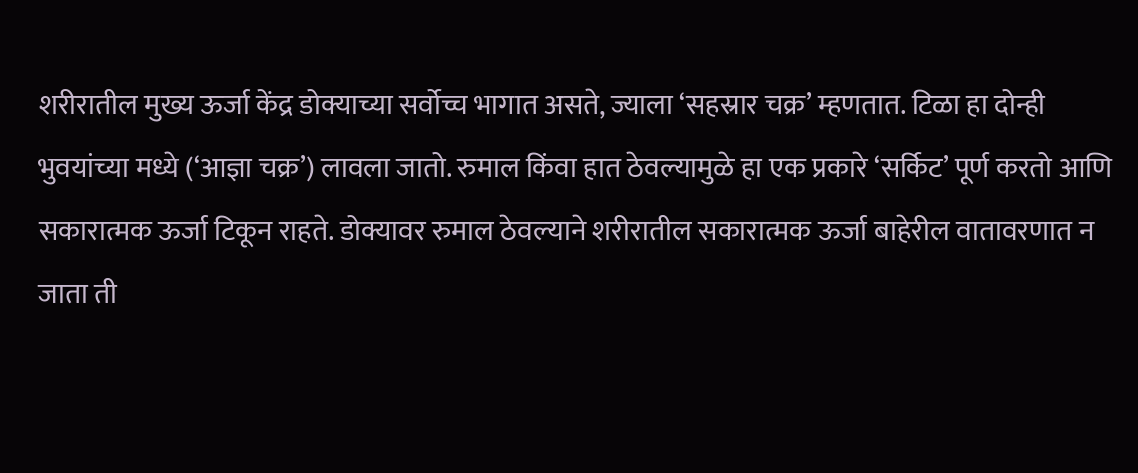शरीरातील मुख्य ऊर्जा केंद्र डोक्याच्या सर्वोच्च भागात असते, ज्याला ‘सहस्रार चक्र’ म्हणतात. टिळा हा दोन्ही भुवयांच्या मध्ये (‘आज्ञा चक्र’) लावला जातो. रुमाल किंवा हात ठेवल्यामुळे हा एक प्रकारे ‘सर्किट’ पूर्ण करतो आणि सकारात्मक ऊर्जा टिकून राहते. डोक्यावर रुमाल ठेवल्याने शरीरातील सकारात्मक ऊर्जा बाहेरील वातावरणात न जाता ती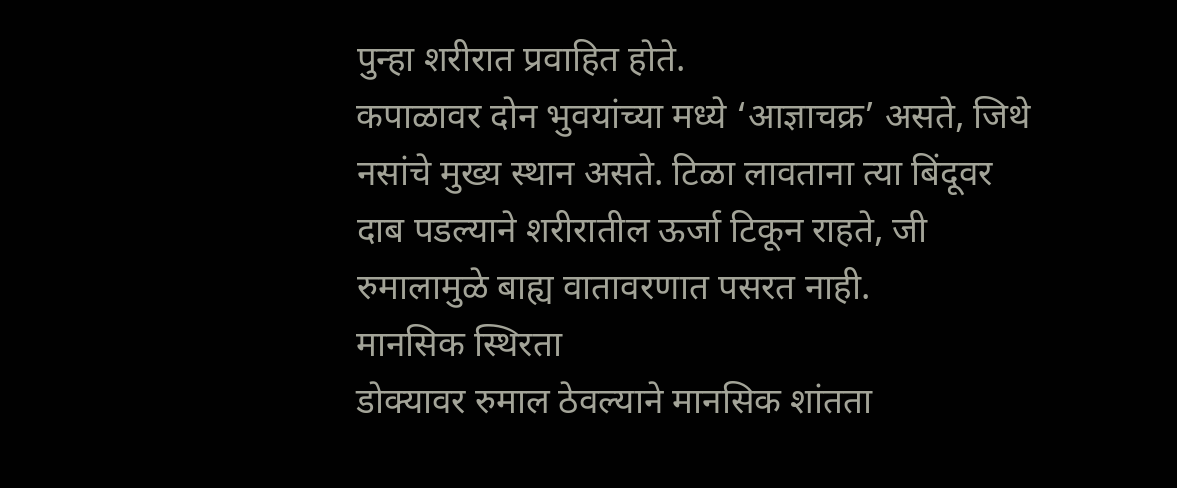पुन्हा शरीरात प्रवाहित होते.
कपाळावर दोन भुवयांच्या मध्ये ‘आज्ञाचक्र’ असते, जिथे नसांचे मुख्य स्थान असते. टिळा लावताना त्या बिंदूवर दाब पडल्याने शरीरातील ऊर्जा टिकून राहते, जी रुमालामुळे बाह्य वातावरणात पसरत नाही.
मानसिक स्थिरता
डोक्यावर रुमाल ठेवल्याने मानसिक शांतता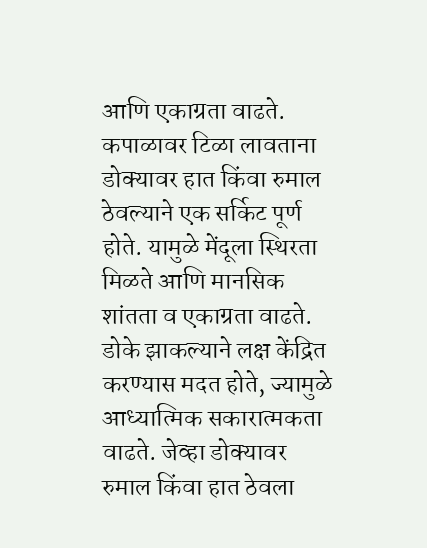आणि एकाग्रता वाढते. कपाळावर टिळा लावताना डोक्यावर हात किंवा रुमाल ठेवल्याने एक सर्किट पूर्ण होते. यामुळे मेंदूला स्थिरता मिळते आणि मानसिक शांतता व एकाग्रता वाढते. डोके झाकल्याने लक्ष केंद्रित करण्यास मदत होते, ज्यामुळे आध्यात्मिक सकारात्मकता वाढते. जेव्हा डोक्यावर रुमाल किंवा हात ठेवला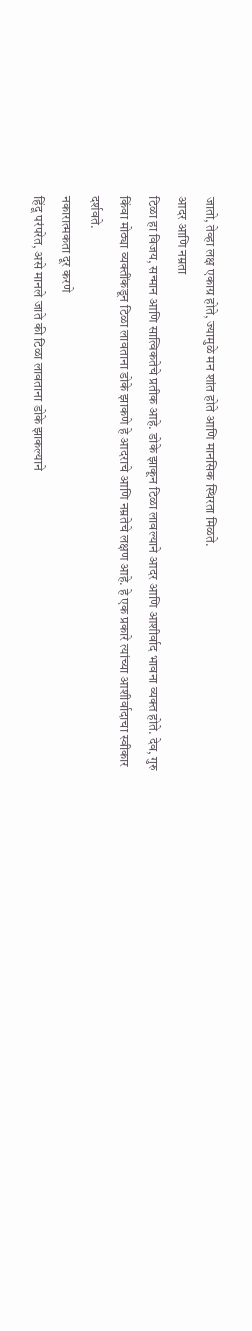जातो, तेव्हा लक्ष एकाग्र होते, ज्यामुळे मन शांत होते आणि मानसिक स्थिरता मिळते.
आदर आणि नम्रता
टिळा हा विजय, सन्मान आणि सात्विकतेचे प्रतीक आहे. डोके झाकून टिळा लावल्याने आदर आणि आशीर्वाद भावना व्यक्त होते. देव, गुरु किंवा मोठ्या व्यक्तींकडून टिळा लावताना डोके झाकणे हे आदराचे आणि नम्रतेचे लक्षण आहे. हे एक प्रकारे त्यांच्या आशीर्वादाचा स्वीकार दर्शवते.
नकारात्मकता दूर करणे
हिंदू परंपरेत, असे मानले जाते की टिळा लावताना डोके झाकल्याने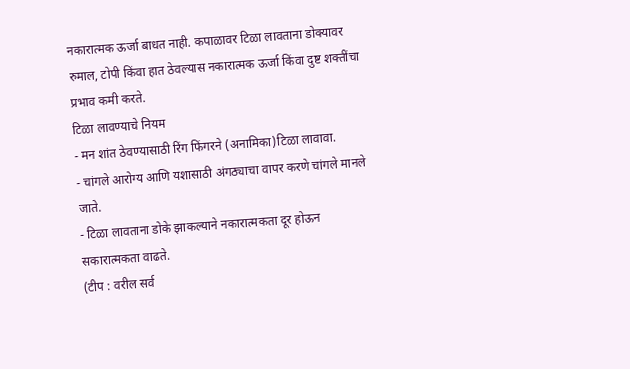नकारात्मक ऊर्जा बाधत नाही. कपाळावर टिळा लावताना डोक्यावर रुमाल, टोपी किंवा हात ठेवल्यास नकारात्मक ऊर्जा किंवा दुष्ट शक्तींचा प्रभाव कमी करते.
टिळा लावण्याचे नियम
- मन शांत ठेवण्यासाठी रिंग फिंगरने (अनामिका)टिळा लावावा.
- चांगले आरोग्य आणि यशासाठी अंगठ्याचा वापर करणे चांगले मानले जाते.
- टिळा लावताना डोके झाकल्याने नकारात्मकता दूर होऊन सकारात्मकता वाढते.
(टीप : वरील सर्व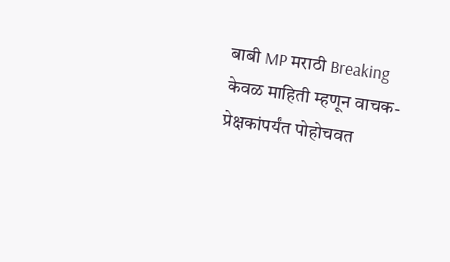बाबी MP मराठी Breaking केवळ माहिती म्हणून वाचक-प्रेक्षकांपर्यंत पोहोचवत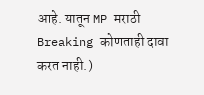आहे. यातून MP मराठी Breaking कोणताही दावा करत नाही.)